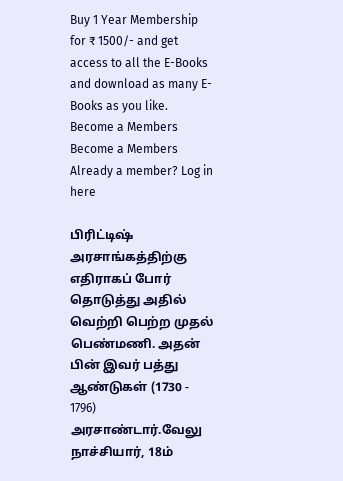Buy 1 Year Membership for ₹ 1500/- and get access to all the E-Books and download as many E-Books as you like.
Become a Members
Become a Members
Already a member? Log in here

பிரிட்டிஷ் அரசாங்கத்திற்கு எதிராகப் போர் தொடுத்து அதில் வெற்றி பெற்ற முதல் பெண்மணி. அதன் பின் இவர் பத்து ஆண்டுகள் (1730 - 1796) அரசாண்டார்.வேலு நாச்சியார், 18ம்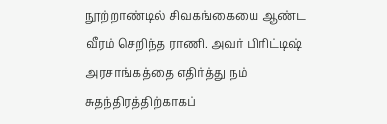நூற்றாண்டில் சிவகங்கையை ஆண்ட வீரம் செறிந்த ராணி. அவர் பிரிட்டிஷ் அரசாங்கத்தை எதிர்த்து நம் சுதந்திரத்திற்காகப்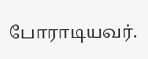போராடியவர்.